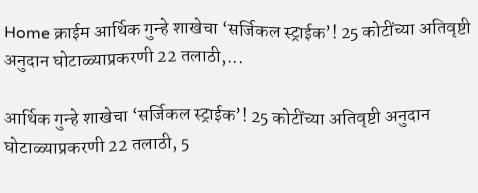Home क्राईम आर्थिक गुन्हे शाखेचा ‘सर्जिकल स्ट्राईक’! 25 कोटींच्या अतिवृष्टी अनुदान घोटाळ्याप्रकरणी 22 तलाठी,...

आर्थिक गुन्हे शाखेचा ‘सर्जिकल स्ट्राईक’! 25 कोटींच्या अतिवृष्टी अनुदान घोटाळ्याप्रकरणी 22 तलाठी, 5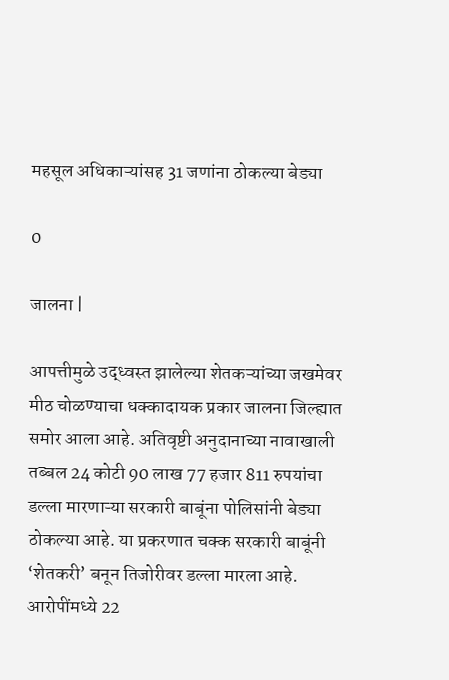महसूल अधिकाऱ्यांसह 31 जणांना ठोकल्या बेड्या

0

जालना |

आपत्तीमुळे उद्ध्वस्त झालेल्या शेतकऱ्यांच्या जखमेवर मीठ चोळण्याचा धक्कादायक प्रकार जालना जिल्ह्यात समोर आला आहे. अतिवृष्टी अनुदानाच्या नावाखाली तब्बल 24 कोटी 90 लाख 77 हजार 811 रुपयांचा डल्ला मारणाऱ्या सरकारी बाबूंना पोलिसांनी बेड्या ठोकल्या आहे. या प्रकरणात चक्क सरकारी बाबूंनी ‘शेतकरी’ बनून तिजोरीवर डल्ला मारला आहे. आरोपींमध्ये 22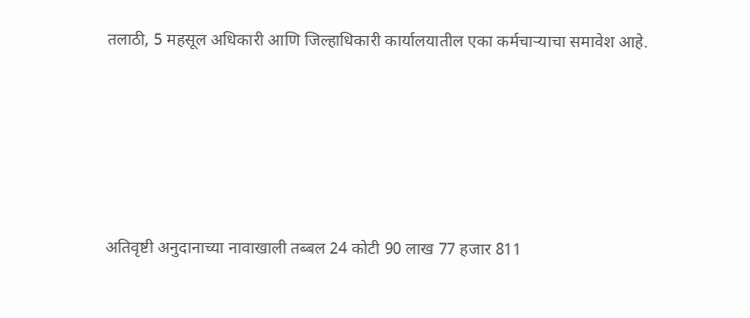तलाठी, 5 महसूल अधिकारी आणि जिल्हाधिकारी कार्यालयातील एका कर्मचाऱ्याचा समावेश आहे.





अतिवृष्टी अनुदानाच्या नावाखाली तब्बल 24 कोटी 90 लाख 77 हजार 811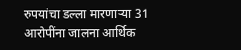रुपयांचा डल्ला मारणाऱ्या 31 आरोपींना जालना आर्थिक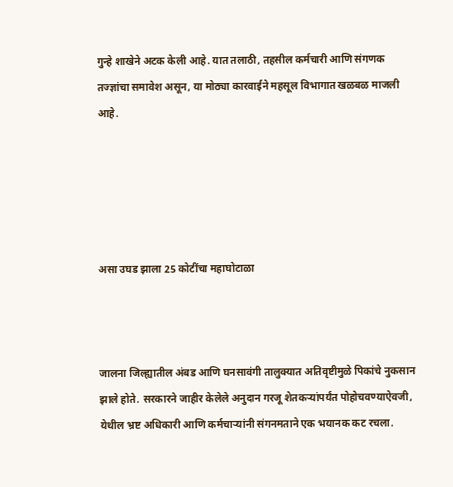गुन्हे शाखेने अटक केली आहे. यात तलाठी, तहसील कर्मचारी आणि संगणक तज्ज्ञांचा समावेश असून, या मोठ्या कारवाईने महसूल विभागात खळबळ माजली आहे.





असा उघड झाला 25 कोटींचा महाघोटाळा



जालना जिल्ह्यातील अंबड आणि घनसावंगी तालुक्यात अतिवृष्टीमुळे पिकांचे नुकसान झाले होते. सरकारने जाहीर केलेले अनुदान गरजू शेतकऱ्यांपर्यंत पोहोचवण्याऐवजी, येथील भ्रष्ट अधिकारी आणि कर्मचाऱ्यांनी संगनमताने एक भयानक कट रचला.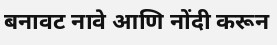बनावट नावे आणि नोंदी करून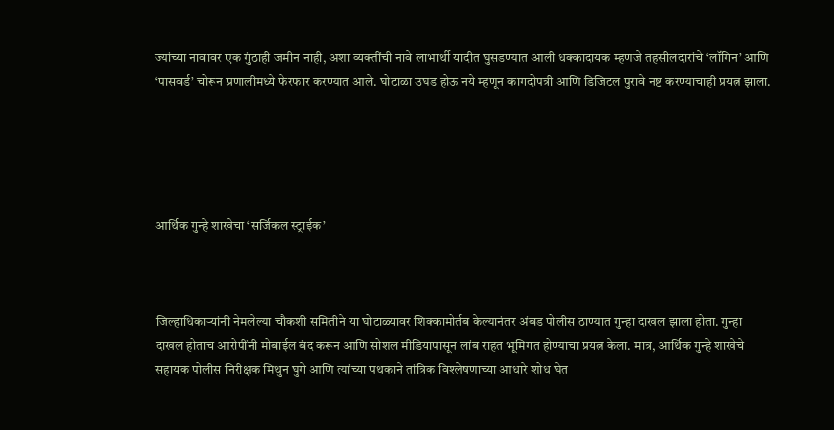ज्यांच्या नावावर एक गुंठाही जमीन नाही, अशा व्यक्तींची नावे लाभार्थी यादीत घुसडण्यात आली धक्कादायक म्हणजे तहसीलदारांचे ‘लॉगिन’ आणि ‘पासवर्ड’ चोरून प्रणालीमध्ये फेरफार करण्यात आले. घोटाळा उघड होऊ नये म्हणून कागदोपत्री आणि डिजिटल पुरावे नष्ट करण्याचाही प्रयत्न झाला.





आर्थिक गुन्हे शाखेचा ‘सर्जिकल स्ट्राईक’



जिल्हाधिकाऱ्यांनी नेमलेल्या चौकशी समितीने या घोटाळ्यावर शिक्कामोर्तब केल्यानंतर अंबड पोलीस ठाण्यात गुन्हा दाखल झाला होता. गुन्हा दाखल होताच आरोपींनी मोबाईल बंद करून आणि सोशल मीडियापासून लांब राहत भूमिगत होण्याचा प्रयत्न केला. मात्र, आर्थिक गुन्हे शाखेचे सहायक पोलीस निरीक्षक मिथुन घुगे आणि त्यांच्या पथकाने तांत्रिक विश्लेषणाच्या आधारे शोध घेत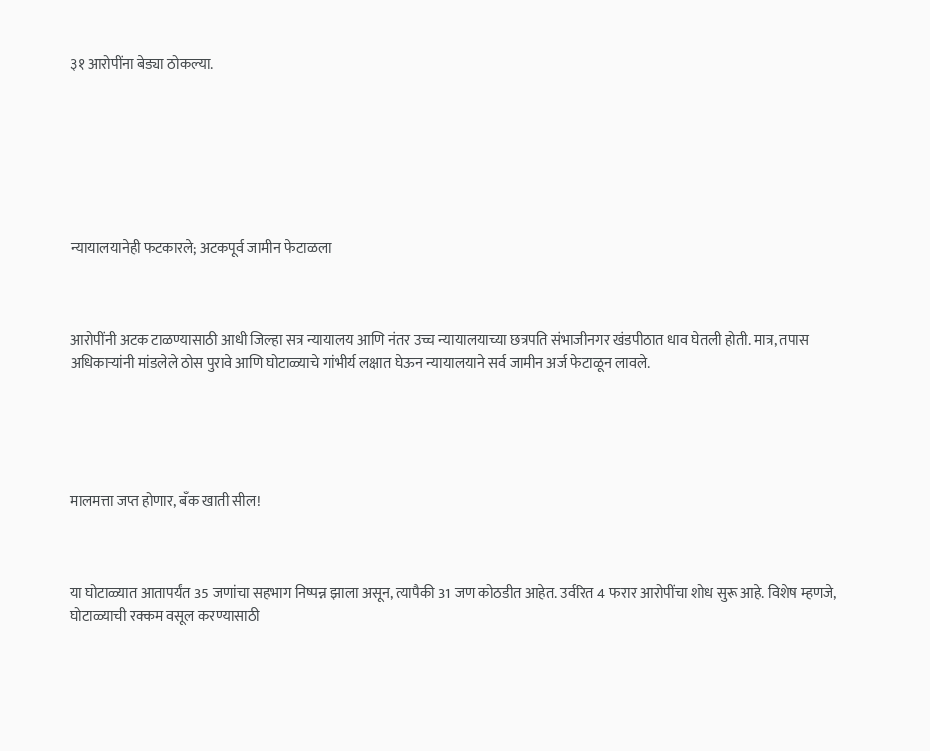३१ आरोपींना बेड्या ठोकल्या.







न्यायालयानेही फटकारले; अटकपूर्व जामीन फेटाळला



आरोपींनी अटक टाळण्यासाठी आधी जिल्हा सत्र न्यायालय आणि नंतर उच्च न्यायालयाच्या छत्रपति संभाजीनगर खंडपीठात धाव घेतली होती. मात्र, तपास अधिकाऱ्यांनी मांडलेले ठोस पुरावे आणि घोटाळ्याचे गांभीर्य लक्षात घेऊन न्यायालयाने सर्व जामीन अर्ज फेटाळून लावले.





मालमत्ता जप्त होणार, बँक खाती सील!



या घोटाळ्यात आतापर्यंत 35 जणांचा सहभाग निष्पन्न झाला असून, त्यापैकी 31 जण कोठडीत आहेत. उर्वरित 4 फरार आरोपींचा शोध सुरू आहे. विशेष म्हणजे, घोटाळ्याची रक्कम वसूल करण्यासाठी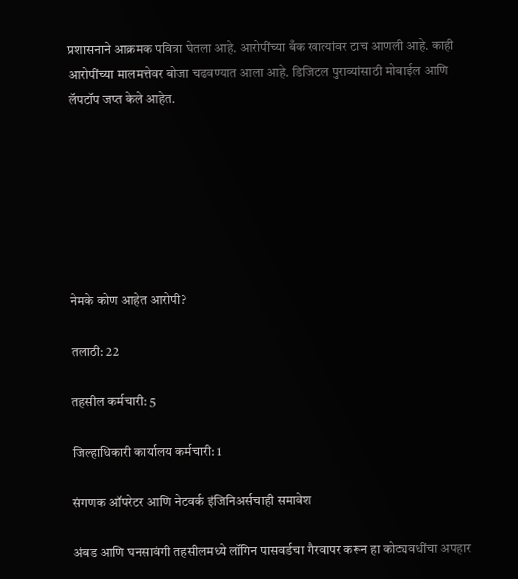प्रशासनाने आक्रमक पवित्रा घेतला आहे. आरोपींच्या बँक खात्यांवर टाच आणली आहे. काही आरोपींच्या मालमत्तेवर बोजा चढवण्यात आला आहे. डिजिटल पुराव्यांसाठी मोबाईल आणि लॅपटॉप जप्त केले आहेत.







नेमके कोण आहेत आरोपी?

तलाठी: 22

तहसील कर्मचारी: 5

जिल्हाधिकारी कार्यालय कर्मचारी: 1

संगणक ऑपरेटर आणि नेटवर्क इंजिनिअर्सचाही समावेश

अंबड आणि घनसावंगी तहसीलमध्ये लॉगिन पासवर्डचा गैरवापर करून हा कोट्यवधींचा अपहार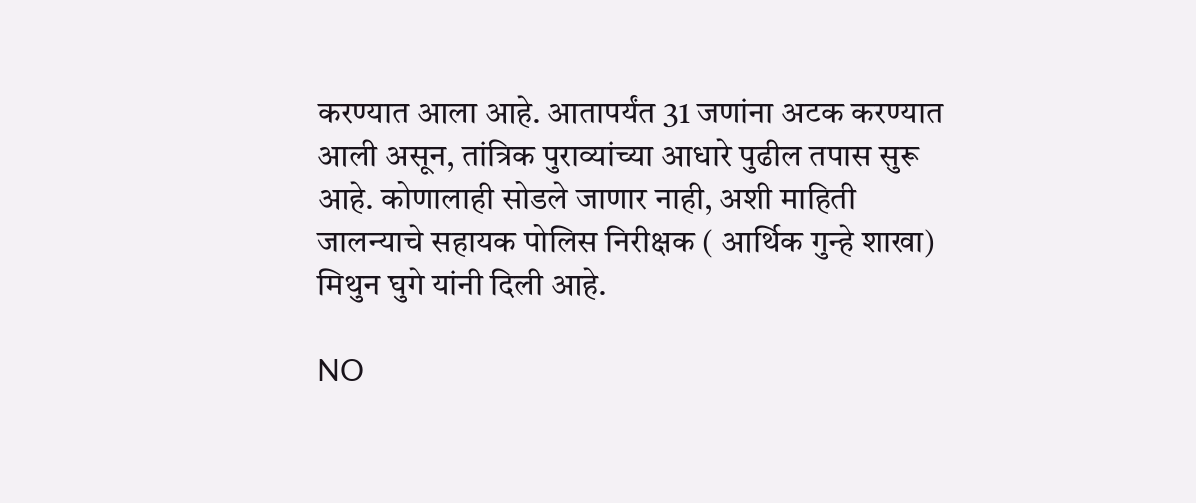करण्यात आला आहे. आतापर्यंत 31 जणांना अटक करण्यात आली असून, तांत्रिक पुराव्यांच्या आधारे पुढील तपास सुरू आहे. कोणालाही सोडले जाणार नाही, अशी माहिती जालन्याचे सहायक पोलिस निरीक्षक ( आर्थिक गुन्हे शाखा) मिथुन घुगे यांनी दिली आहे.

NO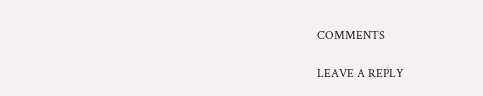COMMENTS

LEAVE A REPLY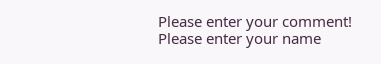Please enter your comment!
Please enter your name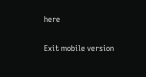here

Exit mobile version